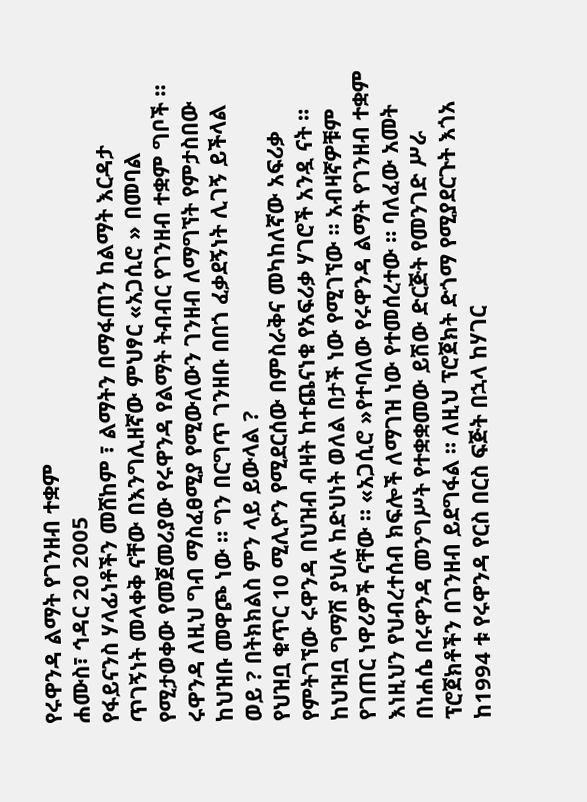የሩዋንዳ ልማት የገንዘብ ተቋም
ሐሙስ፣ ኅዳር 20 2005
የፋይናንስ ሃላፊነቶችን መሸከም ፣ ልማትን በማፋጠን ከልማት እርዳታ ጥገኝነት መላቀቅ ናቸው በእንግሊዘኛው ምህፃር «አጋሲሮ » በመባል የሚታወቀው የመጀመሪያው የሩዋንዳ የልማት ትብብር የገንዘብ ተቋም ግቦች ። ሩዋንዳ ለዚህ ግብ ማስፈፀሚያ የሚውለውን ገንዘብ ለማግኘት የምታስበው ከህዝቡ መዋጮ ነው ። ግን በርግጥ ገንዘቡ በበጎ ፈቃደኝነት ሊገኝ ይችላል ወይ ? በትክክልስ ምን ላይ ይውላል ?
የህዝቧ ቁጥር 10 ሚሊዮን የሚደርሰው በምስራቅና መካከለኛው አፍሪቃ የምትገኘው ሩዋንዳ በህዝብ ብዛት ከተጨናነቁ የአፍሪቃ ሃገሮች አንዷ ናት ። ከህዝቧ ግማሽ ያህሉ ከድህነት ወለል በታች ነው የሚገኘው ። አብዛኛዎቹም የገጠር ነዋሪዎች ናቸው ። «አጋሲሮ »የተባለው የሩዋንዳ ልማት የገንዘብ ተቋም እነዚህን የህብረተሰብ ክፍሎች ለማገዝ ነው የተመሰረተው ። ባለፈው አመት በነሐሴ በሩዋንዳ መንግሥት የተቋቋመው ይሽው ድርጅት የመንገድ ሥራ ፕሮጀክቶችን በገንዘብ ይደግፋል ። ለዚህ ፕሮጀክት ድጎማ የሚያደርጉት እጎአ ከ1994 ቱ የሩዋንዳ የርስ በርስ ፍጅት በኋላ ከሃገር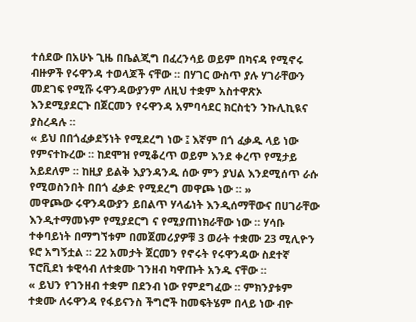ተሰደው በአሁኑ ጊዜ በቤልጂግ በፈረንሳይ ወይም በካናዳ የሚኖሩ ብዙዎች የሩዋንዳ ተወላጆች ናቸው ። በሃገር ውስጥ ያሉ ሃገራቸውን መደገፍ የሚሹ ሩዋንዳውያንም ለዚህ ተቋም አስተዋጽኦ እንደሚያደርጉ በጀርመን የሩዋንዳ አምባሳደር ክርስቲን ንኩሊኪዪና ያስረዳሉ ።
« ይህ በበጎፈቃደኝነት የሚደረግ ነው ፤ እኛም በጎ ፈቃዱ ላይ ነው የምናተኩረው ። ከደሞዝ የሚቆረጥ ወይም እንደ ቀረጥ የሚታይ አይደለም ። ከዚያ ይልቅ እያንዳንዱ ሰው ምን ያህል እንደሚሰጥ ራሱ የሚወስንበት በበጎ ፈቃድ የሚደረግ መዋጮ ነው ። »
መዋጮው ሩዋንዳውያን ይበልጥ ሃላፊነት እንዲሰማቸውና በሀገራቸው እንዲተማመኑም የሚያደርግ ና የሚያጠነክራቸው ነው ። ሃሳቡ ተቀባይነት በማግኘቱም በመጀመሪያዎቹ 3 ወራት ተቋሙ 23 ሚሊዮን ዩሮ አግኝቷል ። 22 አመታት ጀርመን የኖሩት የሩዋንዳው ስደተኛ ፕሮቪደነ ቱዊሳብ ለተቋሙ ገንዘብ ካዋጡት አንዱ ናቸው ።
« ይህን የገንዘብ ተቋም በደንብ ነው የምደግፈው ። ምክንያቱም ተቋሙ ለሩዋንዳ የፋይናንስ ችግሮች ከመፍትሄም በላይ ነው ብዮ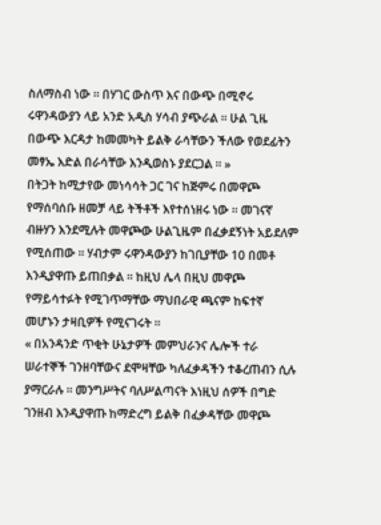ስለማስብ ነው ። በሃገር ውስጥ እና በውጭ በሚኖሩ ሩዋንዳውያን ላይ አንድ አዲስ ሃሳብ ያጭራል ። ሁል ጊዜ በውጭ እርዳታ ከመመካት ይልቅ ራሳቸውን ችለው የወደፊትን መፃኤ እድል በራሳቸው እንዲወስኑ ያደርጋል ። »
በትጋት ከሚታየው መነሳሳት ጋር ገና ከጅምሩ በመዋጮ የማሰባሰቡ ዘመቻ ላይ ትችቶች እየተሰነዘሩ ነው ። መገናኛ ብዙሃን እንደሚሉት መዋጮው ሁልጊዜም በፈቃደኝነት አይደለም የሚሰጠው ። ሃብታም ሩዋንዳውያን ከገቢያቸው 10 በመቶ እንዲያዋጡ ይጠበቃል ። ከዚህ ሌላ በዚህ መዋጮ የማይሳተፉት የሚገጥማቸው ማህበራዊ ጫናም ከፍተኛ መሆኑን ታዛቢዎች የሚናገሩት ።
« በአንዳንድ ጥቂት ሁኔታዎች መምህራንና ሌሎች ተራ ሠራተኞች ገንዘባቸውና ደሞዛቸው ካለፈቃዳችን ተቆረጠብን ሲሉ ያማርራሉ ። መንግሥትና ባለሥልጣናት እነዚህ ሰዎች በግድ ገንዘብ እንዲያዋጡ ከማድረግ ይልቅ በፈቃዳቸው መዋጮ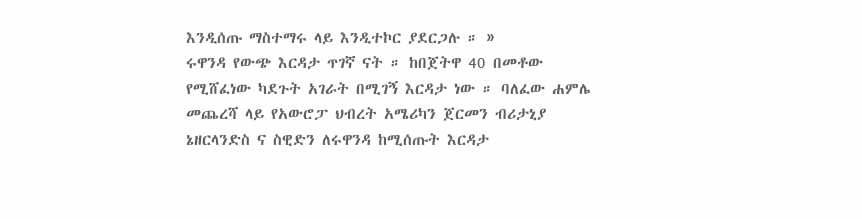እንዲሰጡ ማስተማሩ ላይ እንዲተኮር ያደርጋሉ ። »
ሩዋንዳ የውጭ እርዳታ ጥገኛ ናት ። ከበጀትዋ 40 በመቶው የሚሸፈነው ካደጉት አገራት በሚገኝ እርዳታ ነው ። ባለፈው ሐምሌ መጨረሻ ላይ የአውሮፓ ህብረት አሜሪካን ጀርመን ብሪታኒያ ኔዘርላንድስ ና ስዊድን ለሩዋንዳ ከሚሰጡት እርዳታ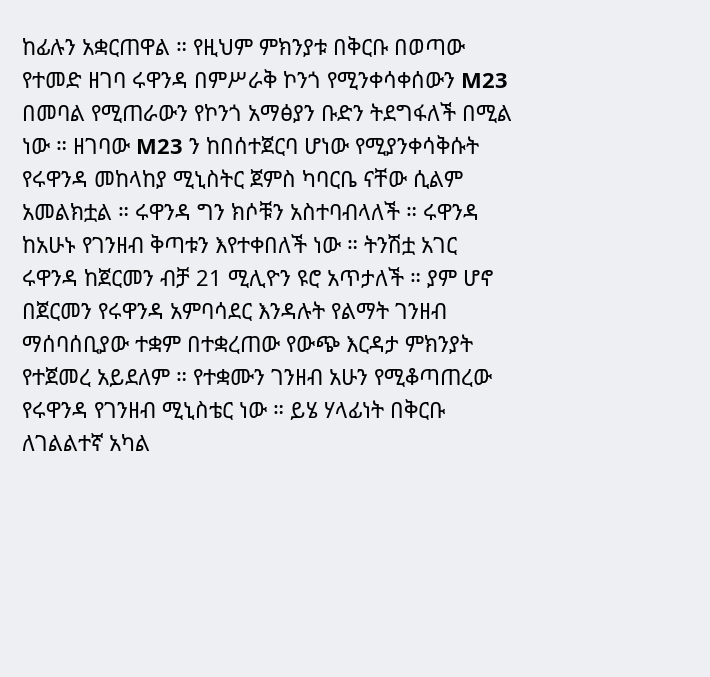ከፊሉን አቋርጠዋል ። የዚህም ምክንያቱ በቅርቡ በወጣው የተመድ ዘገባ ሩዋንዳ በምሥራቅ ኮንጎ የሚንቀሳቀሰውን M23 በመባል የሚጠራውን የኮንጎ አማፅያን ቡድን ትደግፋለች በሚል ነው ። ዘገባው M23 ን ከበሰተጀርባ ሆነው የሚያንቀሳቅሱት የሩዋንዳ መከላከያ ሚኒስትር ጀምስ ካባርቤ ናቸው ሲልም አመልክቷል ። ሩዋንዳ ግን ክሶቹን አስተባብላለች ። ሩዋንዳ ከአሁኑ የገንዘብ ቅጣቱን እየተቀበለች ነው ። ትንሽቷ አገር ሩዋንዳ ከጀርመን ብቻ 21 ሚሊዮን ዩሮ አጥታለች ። ያም ሆኖ በጀርመን የሩዋንዳ አምባሳደር እንዳሉት የልማት ገንዘብ ማሰባሰቢያው ተቋም በተቋረጠው የውጭ እርዳታ ምክንያት የተጀመረ አይደለም ። የተቋሙን ገንዘብ አሁን የሚቆጣጠረው የሩዋንዳ የገንዘብ ሚኒስቴር ነው ። ይሄ ሃላፊነት በቅርቡ ለገልልተኛ አካል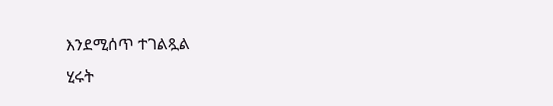እንደሚሰጥ ተገልጿል
ሂሩት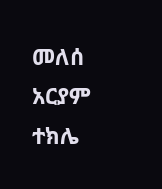መለሰ
አርያም ተክሌ